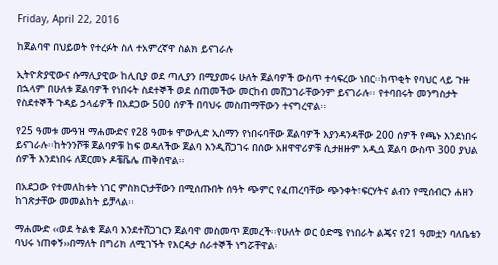Friday, April 22, 2016

ከጀልባዋ በህይወት የተረፉት ስለ ተአምረኛዋ ስልክ ይናገራሉ

ኢትዮጵያዊውና ሱማሊያዊው ከሊቢያ ወደ ጣሊያን በሚያመሩ ሁለት ጀልባዎች ውስጥ ተሳፍረው ነበር፡፡ከጥቂት የባህር ላይ ጉዙ በኋላም በሁለቱ ጀልባዎች የነበሩት ስደተኞች ወደ ሰጠመችው መርከብ መሸጋገራቸውንም ይናገራሉ፡፡ የተባበሩት መንግስታት የስደተኞች ጉዳይ ኃላፊዎች በአደጋው 500 ሰዎች በባህሩ መስጠማቸውን ተናግረዋል፡፡

የ25 ዓመቱ ሙዓዝ ማሐሙድና የ28 ዓመቱ ሞውሊድ ኢስማን የነበሩባቸው ጀልባዎች እያንዳንዳቸው 200 ሰዎች የጫኑ እንደነበሩ ይናገራሉ፡፡ከትንንሾቹ ጀልባዎቹ ከፍ ወዳለችው ጀልባ እንዲሸጋገሩ በሰው አዘዋዋሪዎቹ ሲታዘዙም አዲሷ ጀልባ ውስጥ 300 ያህል ሰዎች እንደነበሩ ለጀርመኑ ዶቼቬሌ ጠቅሰዋል፡፡

በአደጋው የተመለከቱት ነገር ምስክርነታቸውን በሚሰጡበት ሰዓት ጭምር የፈጠረባቸው ጭንቀት፣ፍርሃትና ልብን የሚሰብርን ሐዘን ከገጽታቸው መመልከት ይቻላል፡፡

ማሐሙድ ‹‹ወደ ትልቁ ጀልባ እንደተሸጋገርን ጀልባዋ መስመጥ ጀመረች፡፡የሁለት ወር ዕድሜ የነበራት ልጄና የ21 ዓመቷን ባለቤቴን ባህሩ ነጠቀኝ››በማለት በግሪክ ለሚገኙት የእርዳታ ሰራተኞች ነግሯቸዋል፡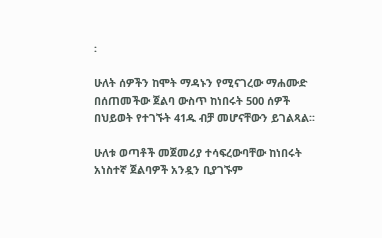፡

ሁለት ሰዎችን ከሞት ማዳኑን የሚናገረው ማሐሙድ በሰጠመችው ጀልባ ውስጥ ከነበሩት 500 ሰዎች በህይወት የተገኙት 41ዱ ብቻ መሆናቸውን ይገልጻል፡፡

ሁለቱ ወጣቶች መጀመሪያ ተሳፍረውባቸው ከነበሩት አነስተኛ ጀልባዎች አንዷን ቢያገኙም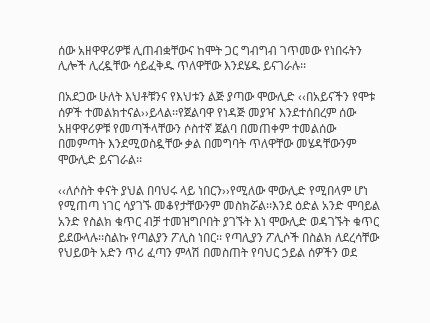ሰው አዘዋዋሪዎቹ ሊጠብቋቸውና ከሞት ጋር ግብግብ ገጥመው የነበሩትን ሊሎች ሊረዷቸው ሳይፈቅዱ ጥለዋቸው እንደሄዱ ይናገራሉ፡፡

በአደጋው ሁለት እህቶቹንና የእህቱን ልጅ ያጣው ሞውሊድ ‹‹በአይናችን የሞቱ ሰዎች ተመልክተናል››ይላል፡፡የጀልባዋ የነዳጅ መያዣ እንደተሰበረም ሰው አዘዋዋሪዎቹ የመጣችላቸውን ሶስተኛ ጀልባ በመጠቀም ተመልሰው በመምጣት እንደሚወስዷቸው ቃል በመግባት ጥለዋቸው መሄዳቸውንም ሞውሊድ ይናገራል፡፡

‹‹ለሶስት ቀናት ያህል በባህሩ ላይ ነበርን››የሚለው ሞውሊድ የሚበላም ሆነ የሚጠጣ ነገር ሳያገኙ መቆየታቸውንም መስክሯል፡፡እንደ ዕድል አንድ ሞባይል አንድ የስልክ ቁጥር ብቻ ተመዝግቦበት ያገኙት እነ ሞውሊድ ወዳገኙት ቁጥር ይደውላሉ፡፡ስልኩ የጣልያን ፖሊስ ነበር፡፡ የጣሊያን ፖሊሶች በስልክ ለደረሳቸው የህይወት አድን ጥሪ ፈጣን ምላሽ በመስጠት የባህር ኃይል ሰዎችን ወደ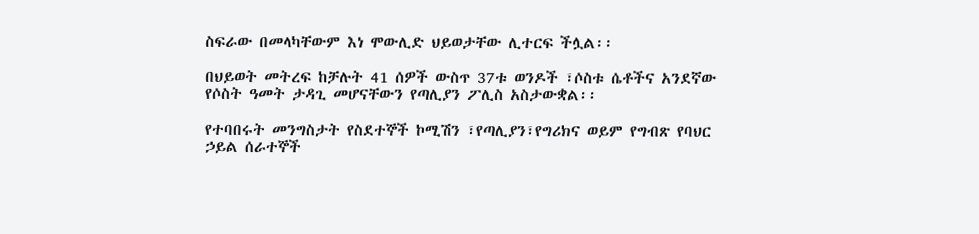ስፍራው በመላካቸውም እነ ሞውሊድ ህይወታቸው ሊተርፍ ችሏል፡፡

በህይወት መትረፍ ከቻሉት 41 ሰዎች ውስጥ 37ቱ ወንዶች ፣ሶስቱ ሴቶችና አንደኛው የሶስት ዓመት ታዳጊ መሆናቸውን የጣሊያን ፖሊስ አስታውቋል፡፡

የተባበሩት መንግስታት የስደተኞች ኮሚሽን ፣የጣሊያን፣የግሪክና ወይም የግብጽ የባህር ኃይል ሰራተኞች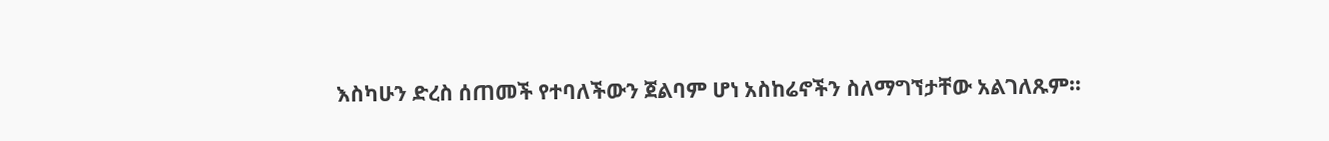እስካሁን ድረስ ሰጠመች የተባለችውን ጀልባም ሆነ አስከሬኖችን ስለማግኘታቸው አልገለጹም፡፡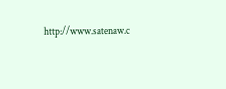http://www.satenaw.c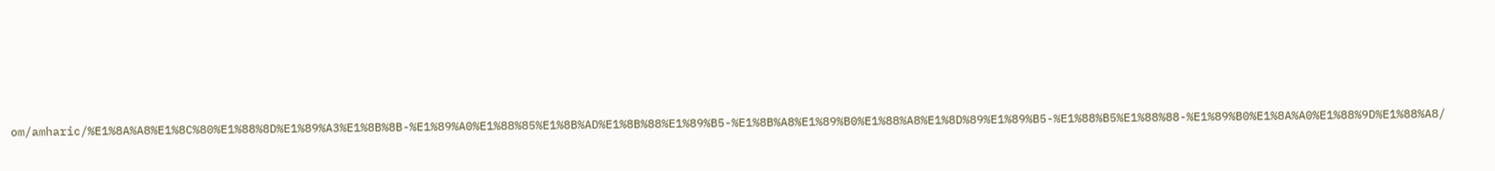om/amharic/%E1%8A%A8%E1%8C%80%E1%88%8D%E1%89%A3%E1%8B%8B-%E1%89%A0%E1%88%85%E1%8B%AD%E1%8B%88%E1%89%B5-%E1%8B%A8%E1%89%B0%E1%88%A8%E1%8D%89%E1%89%B5-%E1%88%B5%E1%88%88-%E1%89%B0%E1%8A%A0%E1%88%9D%E1%88%A8/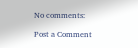No comments:

Post a Comment